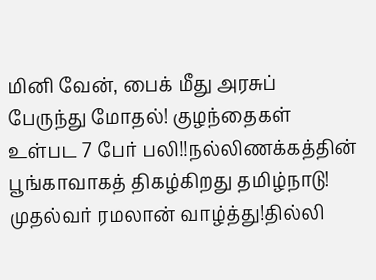மினி வேன், பைக் மீது அரசுப் பேருந்து மோதல்! குழந்தைகள் உள்பட 7 பேர் பலி!!நல்லிணக்கத்தின் பூங்காவாகத் திகழ்கிறது தமிழ்நாடு! முதல்வர் ரமலான் வாழ்த்து!தில்லி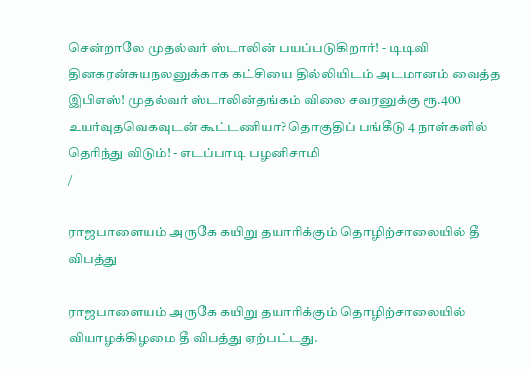சென்றாலே முதல்வர் ஸ்டாலின் பயப்படுகிறார்! - டிடிவி தினகரன்சுயநலனுக்காக கட்சியை தில்லியிடம் அடமானம் வைத்த இபிஎஸ்! முதல்வர் ஸ்டாலின்தங்கம் விலை சவரனுக்கு ரூ.400 உயர்வுதவெகவுடன் கூட்டணியா? தொகுதிப் பங்கீடு 4 நாள்களில் தெரிந்து விடும்! - எடப்பாடி பழனிசாமி
/

ராஜபாளையம் அருகே கயிறு தயாரிக்கும் தொழிற்சாலையில் தீ விபத்து

ராஜபாளையம் அருகே கயிறு தயாரிக்கும் தொழிற்சாலையில் வியாழக்கிழமை தீ விபத்து ஏற்பட்டது.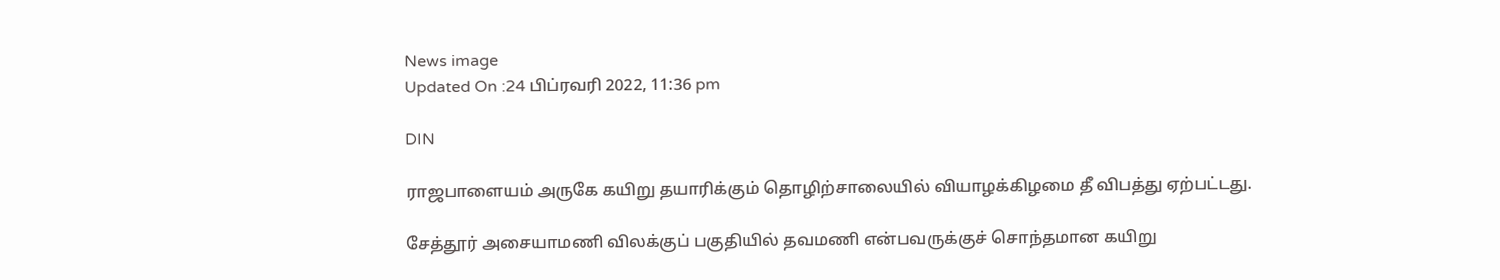News image
Updated On :24 பிப்ரவரி 2022, 11:36 pm

DIN

ராஜபாளையம் அருகே கயிறு தயாரிக்கும் தொழிற்சாலையில் வியாழக்கிழமை தீ விபத்து ஏற்பட்டது.

சேத்தூர் அசையாமணி விலக்குப் பகுதியில் தவமணி என்பவருக்குச் சொந்தமான கயிறு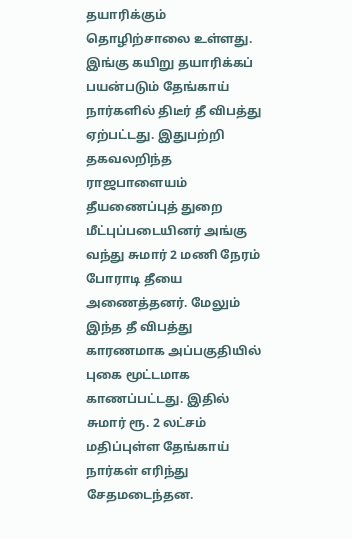தயாரிக்கும் தொழிற்சாலை உள்ளது. இங்கு கயிறு தயாரிக்கப் பயன்படும் தேங்காய் நார்களில் திடீர் தீ விபத்து ஏற்பட்டது. இதுபற்றி தகவலறிந்த ராஜபாளையம் தீயணைப்புத் துறை மீட்புப்படையினர் அங்கு வந்து சுமார் 2 மணி நேரம் போராடி தீயை அணைத்தனர். மேலும் இந்த தீ விபத்து காரணமாக அப்பகுதியில் புகை மூட்டமாக காணப்பட்டது. இதில் சுமார் ரூ. 2 லட்சம் மதிப்புள்ள தேங்காய் நார்கள் எரிந்து சேதமடைந்தன.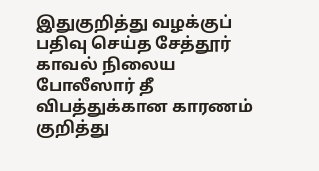இதுகுறித்து வழக்குப் பதிவு செய்த சேத்தூர் காவல் நிலைய போலீஸார் தீ விபத்துக்கான காரணம் குறித்து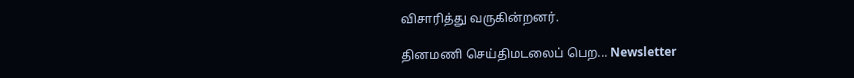விசாரித்து வருகின்றனர்.

தினமணி செய்திமடலைப் பெற... Newsletter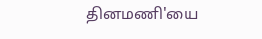தினமணி'யை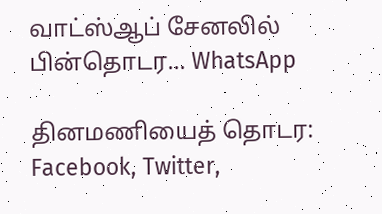வாட்ஸ்ஆப் சேனலில் பின்தொடர... WhatsApp

தினமணியைத் தொடர: Facebook, Twitter,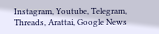Instagram, Youtube, Telegram, Threads, Arattai, Google News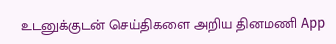உடனுக்குடன் செய்திகளை அறிய தினமணி App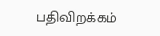பதிவிறக்கம்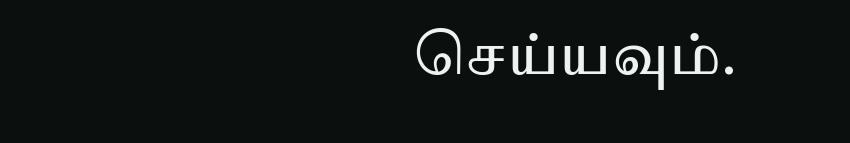செய்யவும்.